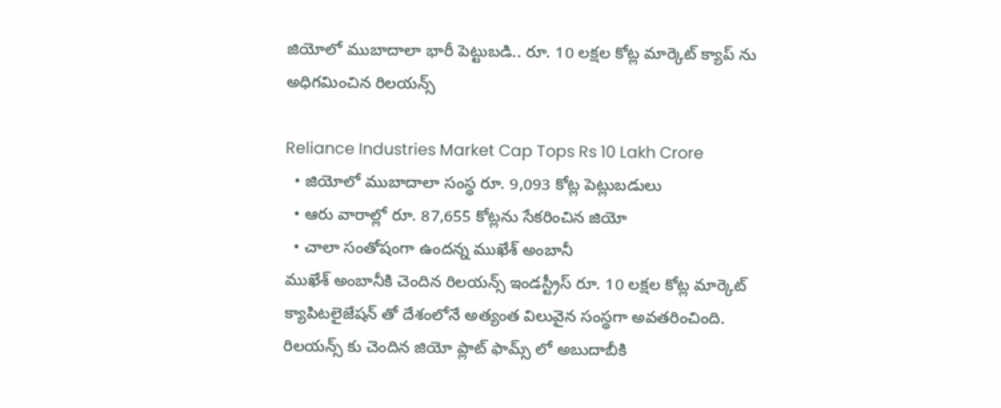జియోలో ముబాదాలా భారీ పెట్టుబడి.. రూ. 10 లక్షల కోట్ల మార్కెట్ క్యాప్ ను అధిగమించిన రిలయన్స్

Reliance Industries Market Cap Tops Rs 10 Lakh Crore
  • జియోలో ముబాదాలా సంస్థ రూ. 9,093 కోట్ల పెట్లుబడులు
  • ఆరు వారాల్లో రూ. 87,655 కోట్లను సేకరించిన జియో
  • చాలా సంతోషంగా ఉందన్న ముఖేశ్ అంబానీ
ముఖేశ్ అంబానీకి చెందిన రిలయన్స్ ఇండస్ట్రీస్ రూ. 10 లక్షల కోట్ల మార్కెట్ క్యాపిటలైజేషన్ తో దేశంలోనే అత్యంత విలువైన సంస్థగా అవతరించింది. రిలయన్స్ కు చెందిన జియో ప్లాట్ ఫామ్స్ లో అబుదాబీకి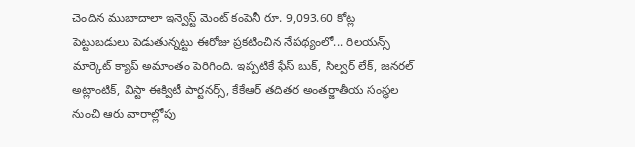చెందిన ముబాదాలా ఇన్వెస్ట్ మెంట్ కంపెనీ రూ. 9,093.60 కోట్ల పెట్టుబడులు పెడుతున్నట్టు ఈరోజు ప్రకటించిన నేపథ్యంలో... రిలయన్స్ మార్కెట్ క్యాప్ అమాంతం పెరిగింది. ఇప్పటికే ఫేస్ బుక్, సిల్వర్ లేక్, జనరల్ అట్లాంటిక్, విస్టా ఈక్విటీ పార్టనర్స్, కేకేఆర్ తదితర అంతర్జాతీయ సంస్థల నుంచి ఆరు వారాల్లోపు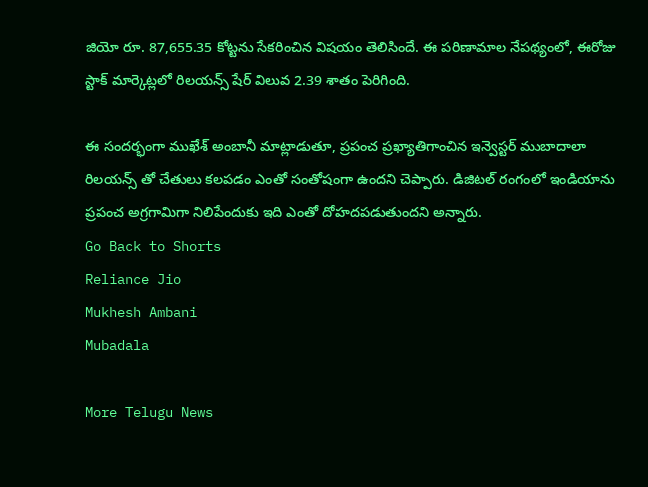జియో రూ. 87,655.35 కోట్టను సేకరించిన విషయం తెలిసిందే. ఈ పరిణామాల నేపథ్యంలో, ఈరోజు స్టాక్ మార్కెట్లలో రిలయన్స్ షేర్ విలువ 2.39 శాతం పెరిగింది.

ఈ సందర్భంగా ముఖేశ్ అంబానీ మాట్లాడుతూ, ప్రపంచ ప్రఖ్యాతిగాంచిన ఇన్వెస్టర్ ముబాదాలా రిలయన్స్ తో చేతులు కలపడం ఎంతో సంతోషంగా ఉందని చెప్పారు. డిజిటల్ రంగంలో ఇండియాను ప్రపంచ అగ్రగామిగా నిలిపేందుకు ఇది ఎంతో దోహదపడుతుందని అన్నారు.
Go Back to Shorts
Reliance Jio
Mukhesh Ambani
Mubadala

More Telugu News